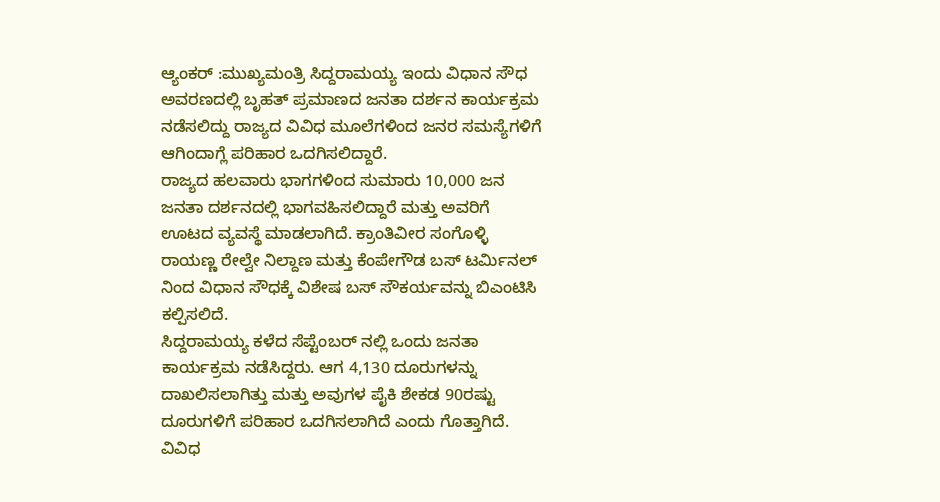ಆ್ಯಂಕರ್ :ಮುಖ್ಯಮಂತ್ರಿ ಸಿದ್ದರಾಮಯ್ಯ ಇಂದು ವಿಧಾನ ಸೌಧ ಅವರಣದಲ್ಲಿ ಬೃಹತ್ ಪ್ರಮಾಣದ ಜನತಾ ದರ್ಶನ ಕಾರ್ಯಕ್ರಮ ನಡೆಸಲಿದ್ದು ರಾಜ್ಯದ ವಿವಿಧ ಮೂಲೆಗಳಿಂದ ಜನರ ಸಮಸ್ಯೆಗಳಿಗೆ ಆಗಿಂದಾಗ್ಲೆ ಪರಿಹಾರ ಒದಗಿಸಲಿದ್ದಾರೆ.
ರಾಜ್ಯದ ಹಲವಾರು ಭಾಗಗಳಿಂದ ಸುಮಾರು 10,000 ಜನ ಜನತಾ ದರ್ಶನದಲ್ಲಿ ಭಾಗವಹಿಸಲಿದ್ದಾರೆ ಮತ್ತು ಅವರಿಗೆ ಊಟದ ವ್ಯವಸ್ಥೆ ಮಾಡಲಾಗಿದೆ. ಕ್ರಾಂತಿವೀರ ಸಂಗೊಳ್ಳಿ ರಾಯಣ್ಣ ರೇಲ್ವೇ ನಿಲ್ದಾಣ ಮತ್ತು ಕೆಂಪೇಗೌಡ ಬಸ್ ಟರ್ಮಿನಲ್ ನಿಂದ ವಿಧಾನ ಸೌಧಕ್ಕೆ ವಿಶೇಷ ಬಸ್ ಸೌಕರ್ಯವನ್ನು ಬಿಎಂಟಿಸಿ ಕಲ್ಪಿಸಲಿದೆ.
ಸಿದ್ದರಾಮಯ್ಯ ಕಳೆದ ಸೆಪ್ಟೆಂಬರ್ ನಲ್ಲಿ ಒಂದು ಜನತಾ ಕಾರ್ಯಕ್ರಮ ನಡೆಸಿದ್ದರು. ಆಗ 4,130 ದೂರುಗಳನ್ನು ದಾಖಲಿಸಲಾಗಿತ್ತು ಮತ್ತು ಅವುಗಳ ಪೈಕಿ ಶೇಕಡ 90ರಷ್ಟು ದೂರುಗಳಿಗೆ ಪರಿಹಾರ ಒದಗಿಸಲಾಗಿದೆ ಎಂದು ಗೊತ್ತಾಗಿದೆ. ವಿವಿಧ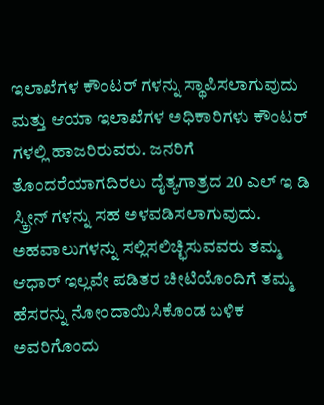ಇಲಾಖೆಗಳ ಕೌಂಟರ್ ಗಳನ್ನು ಸ್ಥಾಪಿಸಲಾಗುವುದು ಮತ್ತು ಆಯಾ ಇಲಾಖೆಗಳ ಅಧಿಕಾರಿಗಳು ಕೌಂಟರ್ ಗಳಲ್ಲಿ ಹಾಜರಿರುವರು. ಜನರಿಗೆ ತೊಂದರೆಯಾಗದಿರಲು ದೈತ್ಯಗಾತ್ರದ 20 ಎಲ್ ಇ ಡಿ ಸ್ಕ್ರೀನ್ ಗಳನ್ನು ಸಹ ಅಳವಡಿಸಲಾಗುವುದು. ಅಹವಾಲುಗಳನ್ನು ಸಲ್ಲಿಸಲಿಚ್ಛಿಸುವವರು ತಮ್ಮ ಆಧಾರ್ ಇಲ್ಲವೇ ಪಡಿತರ ಚೀಟಿಯೊಂದಿಗೆ ತಮ್ಮ ಹೆಸರನ್ನು ನೋಂದಾಯಿಸಿಕೊಂಡ ಬಳಿಕ ಅವರಿಗೊಂದು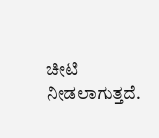ಚೀಟಿ ನೀಡಲಾಗುತ್ತದೆ.